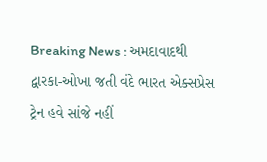Breaking News : અમદાવાદથી દ્વારકા-ઓખા જતી વંદે ભારત એક્સપ્રેસ ટ્રેન હવે સાંજે નહીં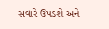સવારે ઉપડશે અને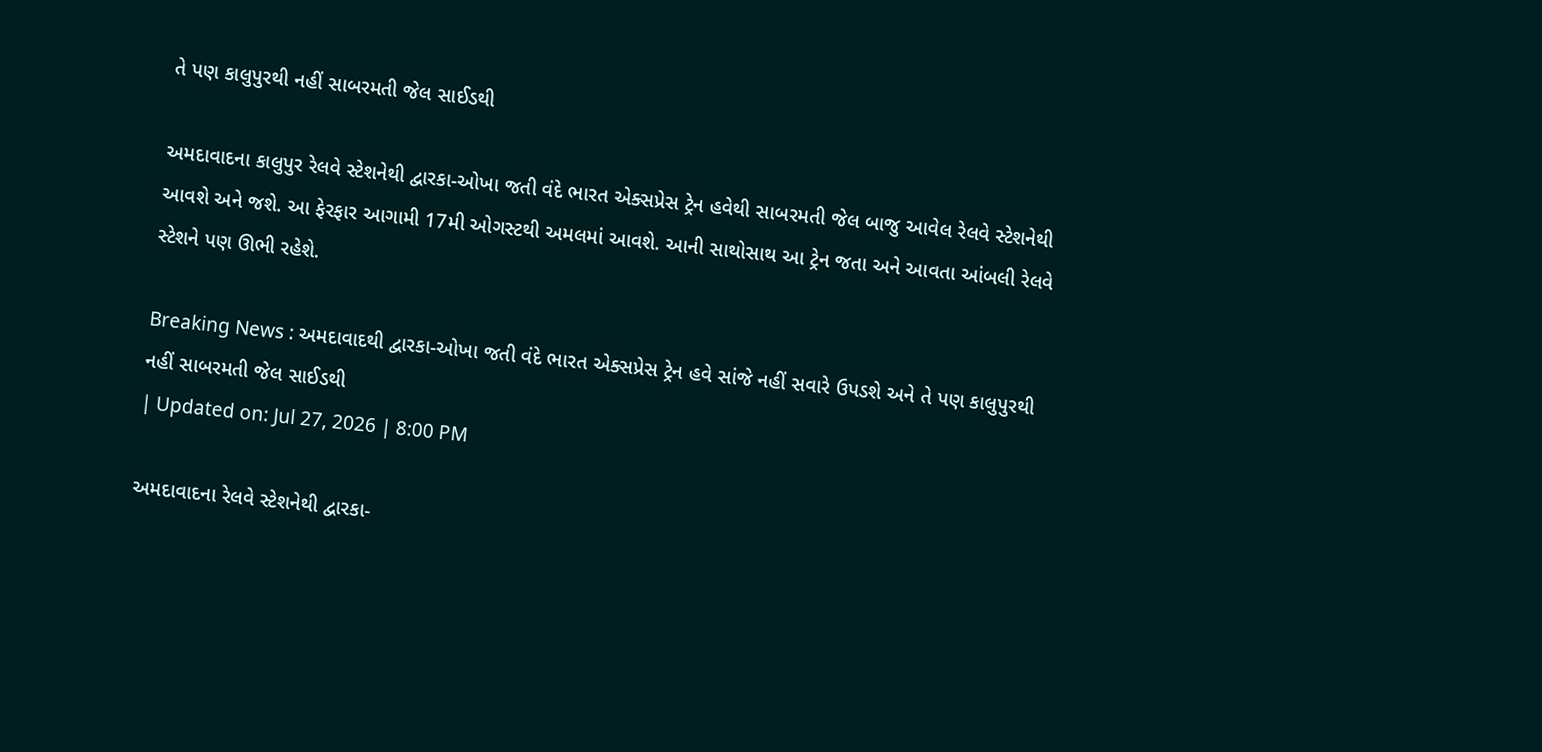તે પણ કાલુપુરથી નહીં સાબરમતી જેલ સાઈડથી

અમદાવાદના કાલુપુર રેલવે સ્ટેશનેથી દ્વારકા-ઓખા જતી વંદે ભારત એક્સપ્રેસ ટ્રેન હવેથી સાબરમતી જેલ બાજુ આવેલ રેલવે સ્ટેશનેથી આવશે અને જશે. આ ફેરફાર આગામી 17મી ઓગસ્ટથી અમલમાં આવશે. આની સાથોસાથ આ ટ્રેન જતા અને આવતા આંબલી રેલવે સ્ટેશને પણ ઊભી રહેશે.

Breaking News : અમદાવાદથી દ્વારકા-ઓખા જતી વંદે ભારત એક્સપ્રેસ ટ્રેન હવે સાંજે નહીં સવારે ઉપડશે અને તે પણ કાલુપુરથી નહીં સાબરમતી જેલ સાઈડથી
| Updated on: Jul 27, 2026 | 8:00 PM

અમદાવાદના રેલવે સ્ટેશનેથી દ્વારકા-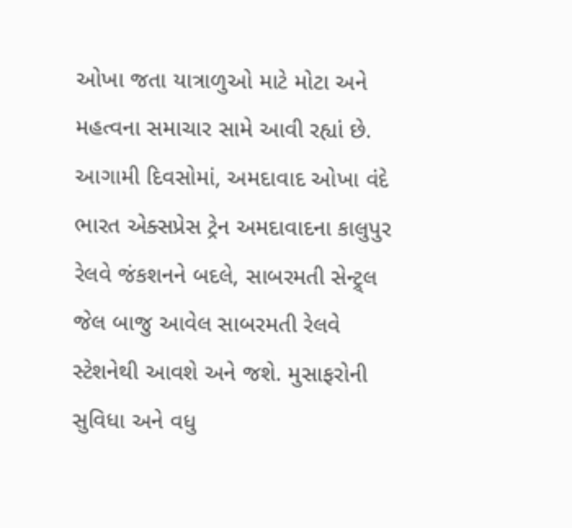ઓખા જતા યાત્રાળુઓ માટે મોટા અને મહત્વના સમાચાર સામે આવી રહ્યાં છે. આગામી દિવસોમાં, અમદાવાદ ઓખા વંદે ભારત એક્સપ્રેસ ટ્રેન અમદાવાદના કાલુપુર રેલવે જંકશનને બદલે, સાબરમતી સેન્ટ્ર્લ જેલ બાજુ આવેલ સાબરમતી રેલવે સ્ટેશનેથી આવશે અને જશે. મુસાફરોની સુવિધા અને વધુ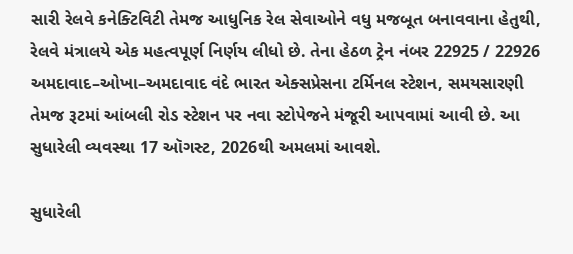સારી રેલવે કનેક્ટિવિટી તેમજ આધુનિક રેલ સેવાઓને વધુ મજબૂત બનાવવાના હેતુથી, રેલવે મંત્રાલયે એક મહત્વપૂર્ણ નિર્ણય લીધો છે. તેના હેઠળ ટ્રેન નંબર 22925 / 22926 અમદાવાદ–ઓખા–અમદાવાદ વંદે ભારત એક્સપ્રેસના ટર્મિનલ સ્ટેશન, સમયસારણી તેમજ રૂટમાં આંબલી રોડ સ્ટેશન પર નવા સ્ટોપેજને મંજૂરી આપવામાં આવી છે. આ સુધારેલી વ્યવસ્થા 17 ઑગસ્ટ, 2026થી અમલમાં આવશે.

સુધારેલી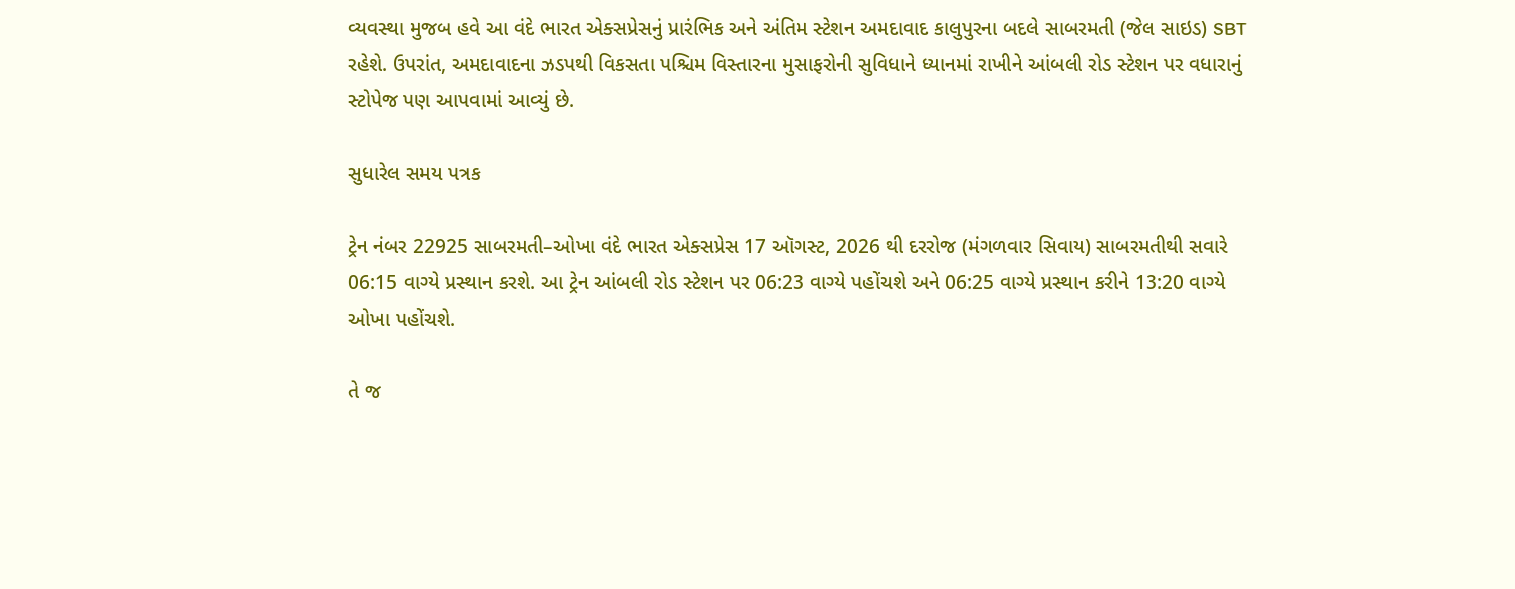વ્યવસ્થા મુજબ હવે આ વંદે ભારત એક્સપ્રેસનું પ્રારંભિક અને અંતિમ સ્ટેશન અમદાવાદ કાલુપુરના બદલે સાબરમતી (જેલ સાઇડ) SBT રહેશે. ઉપરાંત, અમદાવાદના ઝડપથી વિકસતા પશ્ચિમ વિસ્તારના મુસાફરોની સુવિધાને ધ્યાનમાં રાખીને આંબલી રોડ સ્ટેશન પર વધારાનું સ્ટોપેજ પણ આપવામાં આવ્યું છે.

સુધારેલ સમય પત્રક

ટ્રેન નંબર 22925 સાબરમતી–ઓખા વંદે ભારત એક્સપ્રેસ 17 ઑગસ્ટ, 2026 થી દરરોજ (મંગળવાર સિવાય) સાબરમતીથી સવારે 06:15 વાગ્યે પ્રસ્થાન કરશે. આ ટ્રેન આંબલી રોડ સ્ટેશન પર 06:23 વાગ્યે પહોંચશે અને 06:25 વાગ્યે પ્રસ્થાન કરીને 13:20 વાગ્યે ઓખા પહોંચશે.

તે જ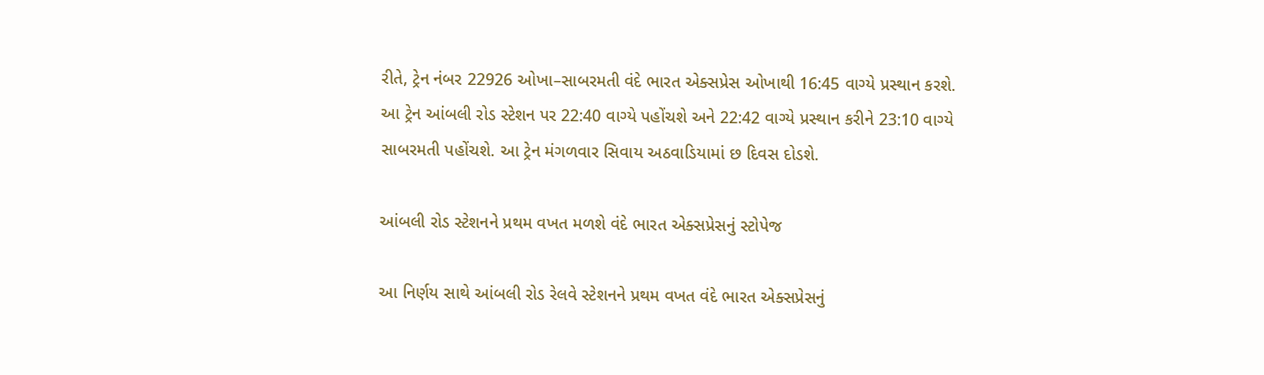રીતે, ટ્રેન નંબર 22926 ઓખા–સાબરમતી વંદે ભારત એક્સપ્રેસ ઓખાથી 16:45 વાગ્યે પ્રસ્થાન કરશે. આ ટ્રેન આંબલી રોડ સ્ટેશન પર 22:40 વાગ્યે પહોંચશે અને 22:42 વાગ્યે પ્રસ્થાન કરીને 23:10 વાગ્યે સાબરમતી પહોંચશે. આ ટ્રેન મંગળવાર સિવાય અઠવાડિયામાં છ દિવસ દોડશે.

આંબલી રોડ સ્ટેશનને પ્રથમ વખત મળશે વંદે ભારત એક્સપ્રેસનું સ્ટોપેજ

આ નિર્ણય સાથે આંબલી રોડ રેલવે સ્ટેશનને પ્રથમ વખત વંદે ભારત એક્સપ્રેસનું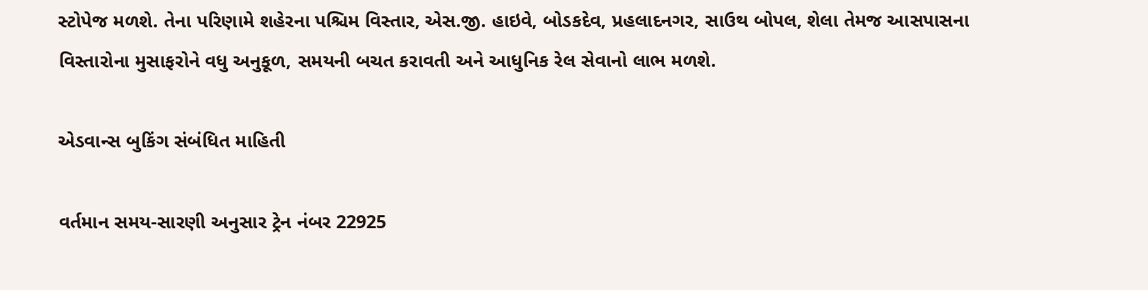સ્ટોપેજ મળશે. તેના પરિણામે શહેરના પશ્ચિમ વિસ્તાર, એસ.જી. હાઇવે, બોડકદેવ, પ્રહલાદનગર, સાઉથ બોપલ, શેલા તેમજ આસપાસના વિસ્તારોના મુસાફરોને વધુ અનુકૂળ, સમયની બચત કરાવતી અને આધુનિક રેલ સેવાનો લાભ મળશે.

એડવાન્સ બુકિંગ સંબંધિત માહિતી

વર્તમાન સમય-સારણી અનુસાર ટ્રેન નંબર 22925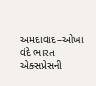અમદાવાદ–ઓખા વંદે ભારત એક્સપ્રેસની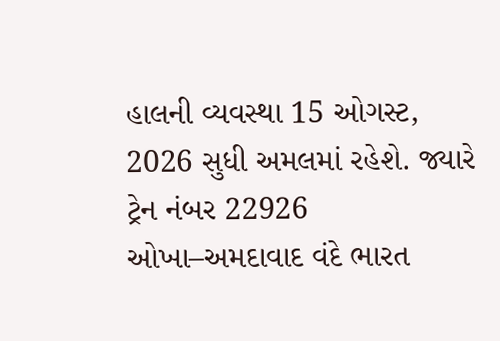હાલની વ્યવસ્થા 15 ઓગસ્ટ, 2026 સુધી અમલમાં રહેશે. જ્યારે ટ્રેન નંબર 22926 ઓખા–અમદાવાદ વંદે ભારત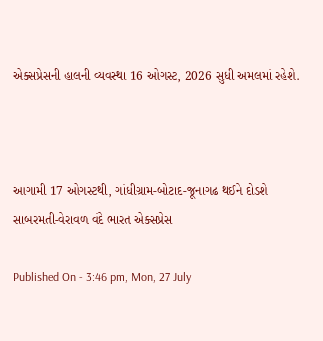એક્સપ્રેસની હાલની વ્યવસ્થા 16 ઓગસ્ટ, 2026 સુધી અમલમાં રહેશે.



આગામી 17 ઓગસ્ટથી, ગાંધીગ્રામ-બોટાદ-જૂનાગઢ થઈને દોડશે સાબરમતી-વેરાવળ વંદે ભારત એક્સપ્રેસ

Published On - 3:46 pm, Mon, 27 July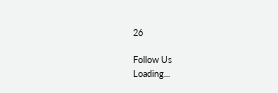26

Follow Us
Loading...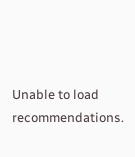Unable to load recommendations.